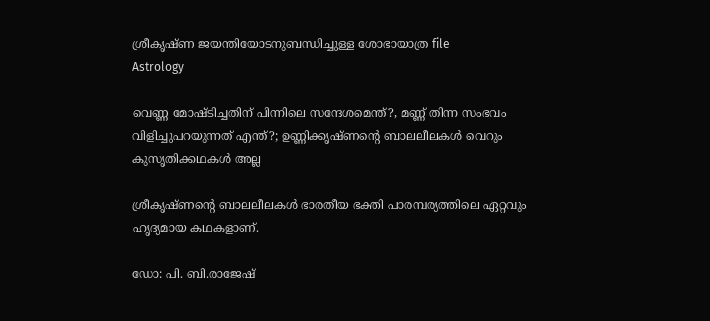ശ്രീകൃഷ്ണ ജയന്തിയോടനുബന്ധിച്ചുള്ള ശോഭായാത്ര file
Astrology

വെണ്ണ മോഷ്ടിച്ചതിന് പിന്നിലെ സന്ദേശമെന്ത്?, മണ്ണ് തിന്ന സംഭവം വിളിച്ചുപറയുന്നത് എന്ത്?; ഉണ്ണിക്കൃഷ്ണന്റെ ബാലലീലകൾ വെറും കുസൃതിക്കഥകൾ അല്ല

ശ്രീകൃഷ്ണന്റെ ബാലലീലകൾ ഭാരതീയ ഭക്തി പാരമ്പര്യത്തിലെ ഏറ്റവും ഹൃദ്യമായ കഥകളാണ്.

ഡോ: പി. ബി.രാജേഷ്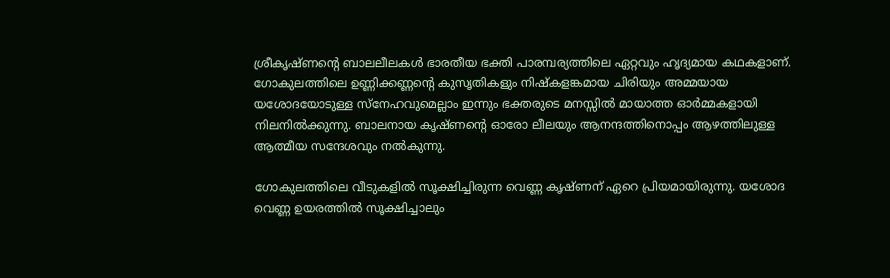ശ്രീകൃഷ്ണന്റെ ബാലലീലകൾ ഭാരതീയ ഭക്തി പാരമ്പര്യത്തിലെ ഏറ്റവും ഹൃദ്യമായ കഥകളാണ്. ഗോകുലത്തിലെ ഉണ്ണിക്കണ്ണന്റെ കുസൃതികളും നിഷ്കളങ്കമായ ചിരിയും അമ്മയായ യശോദയോടുള്ള സ്നേഹവുമെല്ലാം ഇന്നും ഭക്തരുടെ മനസ്സിൽ മായാത്ത ഓർമ്മകളായി നിലനിൽക്കുന്നു. ബാലനായ കൃഷ്ണന്റെ ഓരോ ലീലയും ആനന്ദത്തിനൊപ്പം ആഴത്തിലുള്ള ആത്മീയ സന്ദേശവും നൽകുന്നു.

ഗോകുലത്തിലെ വീടുകളിൽ സൂക്ഷിച്ചിരുന്ന വെണ്ണ കൃഷ്ണന് ഏറെ പ്രിയമായിരുന്നു. യശോദ വെണ്ണ ഉയരത്തിൽ സൂക്ഷിച്ചാലും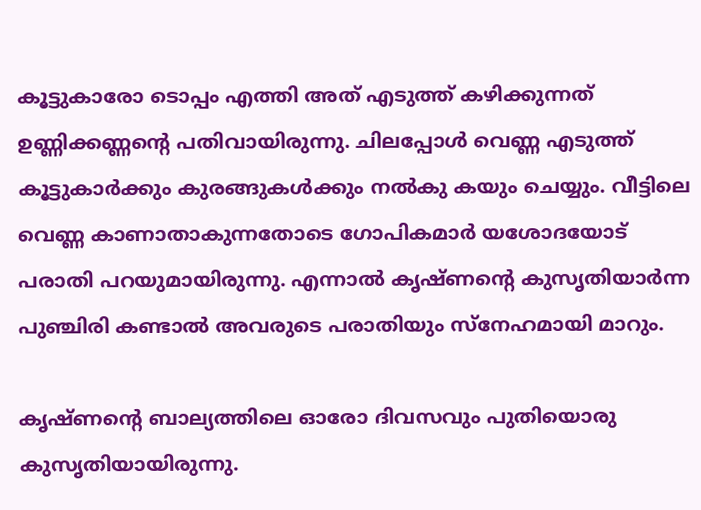കൂട്ടുകാരോ ടൊപ്പം എത്തി അത് എടുത്ത് കഴിക്കുന്നത് ഉണ്ണിക്കണ്ണന്റെ പതിവായിരുന്നു. ചിലപ്പോൾ വെണ്ണ എടുത്ത് കൂട്ടുകാർക്കും കുരങ്ങുകൾക്കും നൽകു കയും ചെയ്യും. വീട്ടിലെ വെണ്ണ കാണാതാകുന്നതോടെ ഗോപികമാർ യശോദയോട് പരാതി പറയുമായിരുന്നു. എന്നാൽ കൃഷ്ണന്റെ കുസൃതിയാർന്ന പുഞ്ചിരി കണ്ടാൽ അവരുടെ പരാതിയും സ്നേഹമായി മാറും.

കൃഷ്ണന്റെ ബാല്യത്തിലെ ഓരോ ദിവസവും പുതിയൊരു കുസൃതിയായിരുന്നു.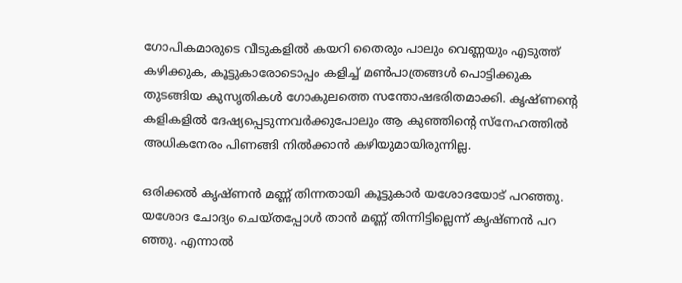ഗോപികമാരുടെ വീടുകളിൽ കയറി തൈരും പാലും വെണ്ണയും എടുത്ത് കഴിക്കുക, കൂട്ടുകാരോടൊപ്പം കളിച്ച് മൺപാത്രങ്ങൾ പൊട്ടിക്കുക തുടങ്ങിയ കുസൃതികൾ ഗോകുലത്തെ സന്തോഷഭരിതമാക്കി. കൃഷ്ണന്റെ കളികളിൽ ദേഷ്യപ്പെടുന്നവർക്കുപോലും ആ കുഞ്ഞിന്റെ സ്നേഹത്തിൽ അധികനേരം പിണങ്ങി നിൽക്കാൻ കഴിയുമായിരുന്നില്ല.

ഒരിക്കൽ കൃഷ്ണൻ മണ്ണ് തിന്നതായി കൂട്ടുകാർ യശോദയോട് പറഞ്ഞു. യശോദ ചോദ്യം ചെയ്തപ്പോൾ താൻ മണ്ണ് തിന്നിട്ടില്ലെന്ന് കൃഷ്ണൻ പറ ഞ്ഞു. എന്നാൽ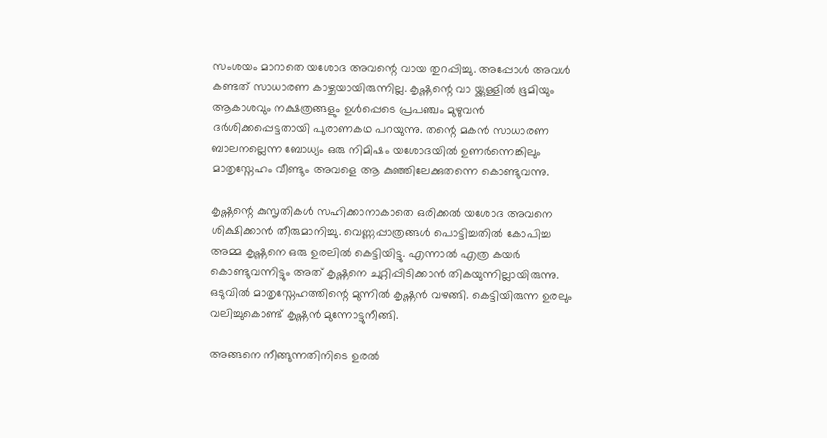സംശയം മാറാതെ യശോദ അവന്റെ വായ തുറപ്പിച്ചു. അപ്പോൾ അവൾ കണ്ടത് സാധാരണ കാഴ്ചയായിരുന്നില്ല. കൃഷ്ണന്റെ വാ യ്ക്കുള്ളിൽ ഭൂമിയും ആകാശവും നക്ഷത്രങ്ങളും ഉൾപ്പെടെ പ്രപഞ്ചം മുഴുവൻ ദർശിക്കപ്പെട്ടതായി പുരാണകഥ പറയുന്നു. തന്റെ മകൻ സാധാരണ ബാലനല്ലെന്ന ബോധ്യം ഒരു നിമിഷം യശോദയിൽ ഉണർന്നെങ്കിലും മാതൃസ്നേഹം വീണ്ടും അവളെ ആ കുഞ്ഞിലേക്കുതന്നെ കൊണ്ടുവന്നു.

കൃഷ്ണന്റെ കുസൃതികൾ സഹിക്കാനാകാതെ ഒരിക്കൽ യശോദ അവനെ ശിക്ഷിക്കാൻ തീരുമാനിച്ചു. വെണ്ണപ്പാത്രങ്ങൾ പൊട്ടിച്ചതിൽ കോപിച്ച അമ്മ കൃഷ്ണനെ ഒരു ഉരലിൽ കെട്ടിയിട്ടു. എന്നാൽ എത്ര കയർ കൊണ്ടുവന്നിട്ടും അത് കൃഷ്ണനെ ചുറ്റിപ്പിടിക്കാൻ തികയുന്നില്ലായിരുന്നു. ഒടുവിൽ മാതൃസ്നേഹത്തിന്റെ മുന്നിൽ കൃഷ്ണൻ വഴങ്ങി. കെട്ടിയിരുന്ന ഉരലും വലിച്ചുകൊണ്ട് കൃഷ്ണൻ മുന്നോട്ടുനീങ്ങി.

അങ്ങനെ നീങ്ങുന്നതിനിടെ ഉരൽ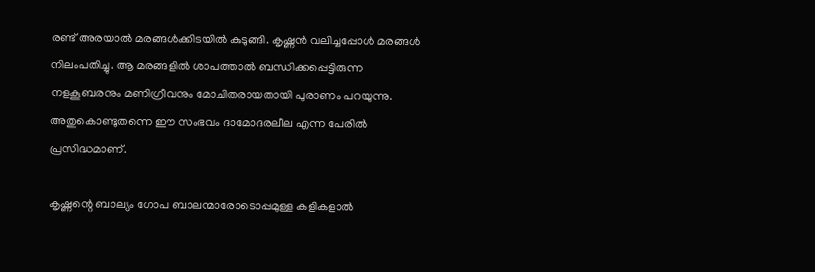രണ്ട് അരയാൽ മരങ്ങൾക്കിടയിൽ കുടുങ്ങി. കൃഷ്ണൻ വലിച്ചപ്പോൾ മരങ്ങൾ നിലംപതിച്ചു. ആ മരങ്ങളിൽ ശാപത്താൽ ബന്ധിക്കപ്പെട്ടിരുന്ന നളകൂബരനും മണിഗ്രീവനും മോചിതരായതായി പുരാണം പറയുന്നു. അതുകൊണ്ടുതന്നെ ഈ സംഭവം ദാമോദരലീല എന്ന പേരിൽ പ്രസിദ്ധമാണ്.

കൃഷ്ണന്റെ ബാല്യം ഗോപ ബാലന്മാരോടൊപ്പമുള്ള കളികളാൽ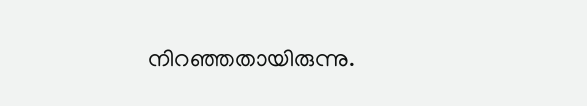നിറഞ്ഞതായിരുന്നു.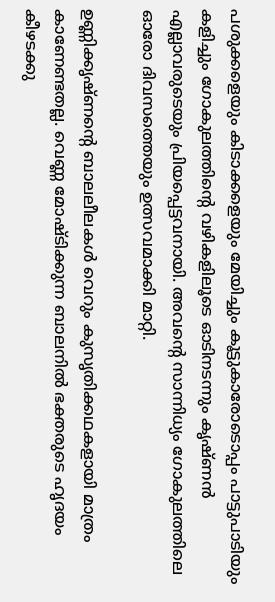പശുക്കളെയും കിടാക്കളെയും മേയിച്ചും കൂട്ടുകാരോടൊപ്പം പാട്ടുപാടിയും കളിച്ചും ഗോകുലത്തിന്റെ വഴികളിലൂടെ ഓടിനടന്നും കൃഷ്ണൻ എല്ലാവരുടെയും പ്രിയപ്പെട്ടവനായി. അവന്റെ സാന്നിധ്യം ഗോകുലത്തിലെ ഓരോ ദിവസത്തെയും ഉത്സവമാക്കി മാറ്റി.

ഉണ്ണിക്കൃഷ്ണന്റെ ബാലലീലകൾ വെറും കുസൃതിക്കഥകളായി മാത്രം കാണേണ്ടതല്ല. വെണ്ണ മോഷ്ടിക്കുന്ന ബാലനിൽ ഭക്തരുടെ ഹൃദയം കീഴടക്കു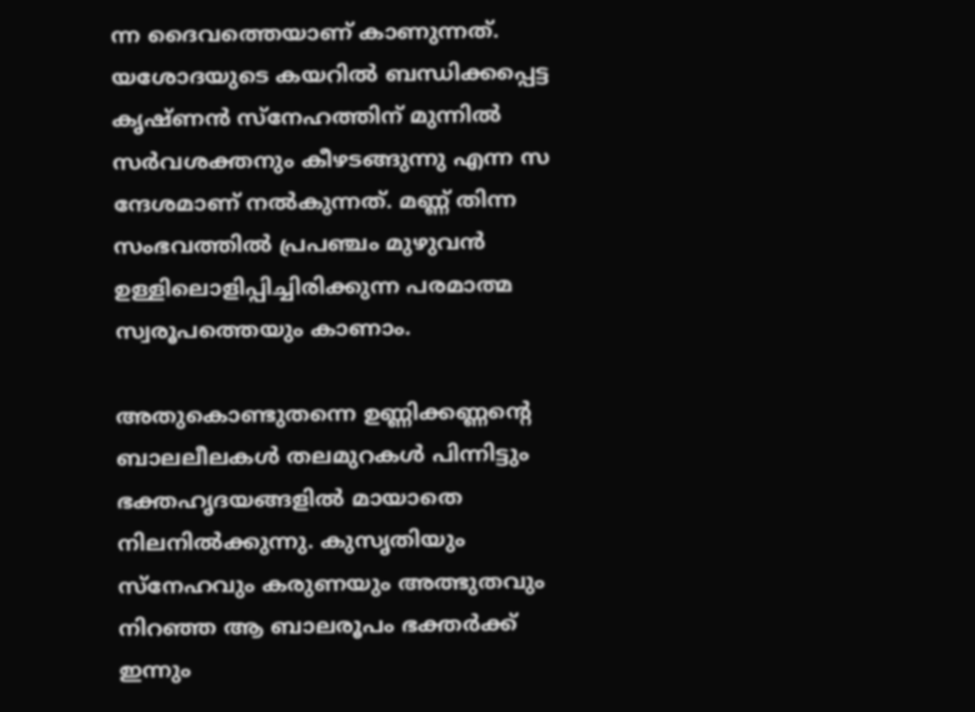ന്ന ദൈവത്തെയാണ് കാണുന്നത്. യശോദയുടെ കയറിൽ ബന്ധിക്കപ്പെട്ട കൃഷ്ണൻ സ്നേഹത്തിന് മുന്നിൽ സർവശക്തനും കീഴടങ്ങുന്നു എന്ന സ ന്ദേശമാണ് നൽകുന്നത്. മണ്ണ് തിന്ന സംഭവത്തിൽ പ്രപഞ്ചം മുഴുവൻ ഉള്ളിലൊളിപ്പിച്ചിരിക്കുന്ന പരമാത്മ സ്വരൂപത്തെയും കാണാം.

അതുകൊണ്ടുതന്നെ ഉണ്ണിക്കണ്ണന്റെ ബാലലീലകൾ തലമുറകൾ പിന്നിട്ടും ഭക്തഹൃദയങ്ങളിൽ മായാതെ നിലനിൽക്കുന്നു. കുസൃതിയും സ്നേഹവും കരുണയും അത്ഭുതവും നിറഞ്ഞ ആ ബാലരൂപം ഭക്തർക്ക് ഇന്നും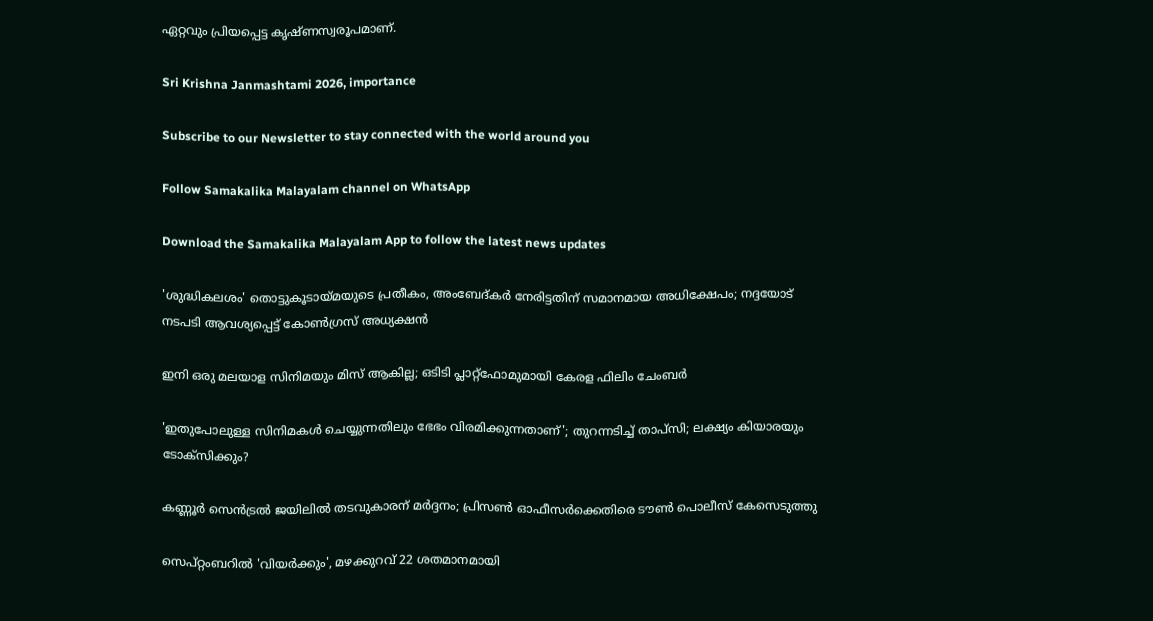ഏറ്റവും പ്രിയപ്പെട്ട കൃഷ്ണസ്വരൂപമാണ്.

Sri Krishna Janmashtami 2026, importance

Subscribe to our Newsletter to stay connected with the world around you

Follow Samakalika Malayalam channel on WhatsApp

Download the Samakalika Malayalam App to follow the latest news updates

'ശുദ്ധികലശം' തൊട്ടുകൂടായ്മയുടെ പ്രതീകം, അംബേദ്കർ നേരിട്ടതിന് സമാനമായ അധിക്ഷേപം; നദ്ദയോട് നടപടി ആവശ്യപ്പെട്ട് കോൺഗ്രസ് അധ്യക്ഷൻ

ഇനി ഒരു മലയാള സിനിമയും മിസ് ആകില്ല; ഒടിടി പ്ലാറ്റ്ഫോമുമായി കേരള ഫിലിം ചേംബർ

'ഇതുപോലുള്ള സിനിമകള്‍ ചെയ്യുന്നതിലും ഭേഭം വിരമിക്കുന്നതാണ്'; തുറന്നടിച്ച് താപ്‌സി; ലക്ഷ്യം കിയാരയും ടോക്‌സിക്കും?

കണ്ണൂർ സെൻട്രൽ ജയിലിൽ തടവുകാരന് മർദ്ദനം; പ്രിസൺ ഓഫീസർക്കെതിരെ ടൗൺ പൊലീസ് കേസെടുത്തു

സെപ്റ്റംബറില്‍ 'വിയര്‍ക്കും', മഴക്കുറവ് 22 ശതമാനമായി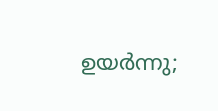ഉയര്‍ന്നു;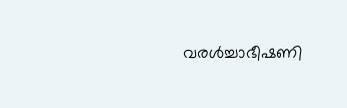വരള്‍ച്ചാഭീഷണി